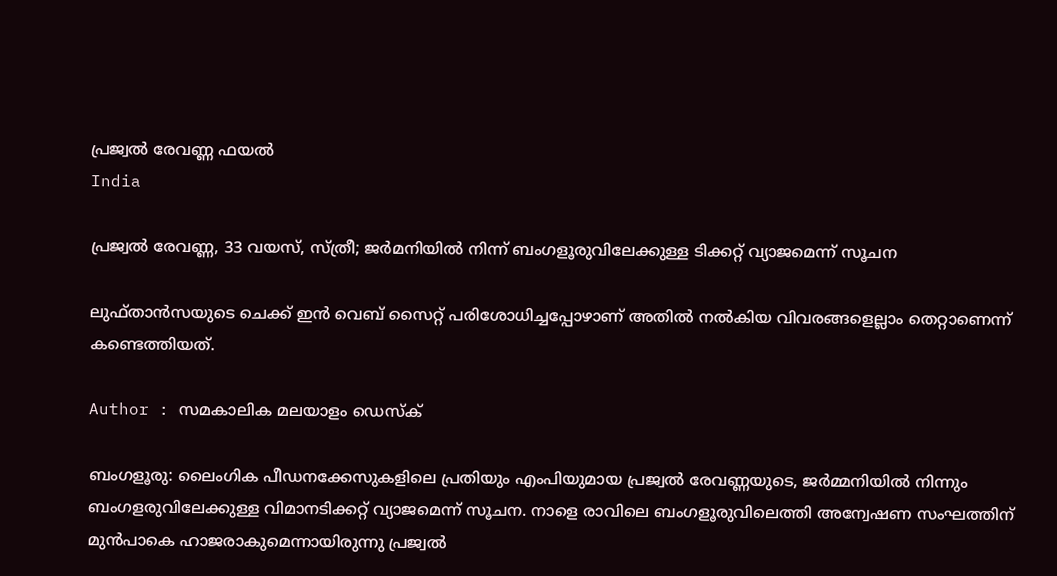പ്രജ്വൽ രേവണ്ണ ഫയല്‍
India

പ്രജ്വല്‍ രേവണ്ണ, 33 വയസ്, സ്ത്രീ; ജര്‍മനിയില്‍ നിന്ന് ബംഗളൂരുവിലേക്കുള്ള ടിക്കറ്റ് വ്യാജമെന്ന് സൂചന

ലുഫ്താന്‍സയുടെ ചെക്ക് ഇന്‍ വെബ് സൈറ്റ് പരിശോധിച്ചപ്പോഴാണ് അതില്‍ നല്‍കിയ വിവരങ്ങളെല്ലാം തെറ്റാണെന്ന് കണ്ടെത്തിയത്.

Author : സമകാലിക മലയാളം ഡെസ്ക്

ബംഗളൂരു: ലൈംഗിക പീഡനക്കേസുകളിലെ പ്രതിയും എംപിയുമായ പ്രജ്വല്‍ രേവണ്ണയുടെ, ജര്‍മ്മനിയില്‍ നിന്നും ബംഗളരുവിലേക്കുള്ള വിമാനടിക്കറ്റ് വ്യാജമെന്ന് സൂചന. നാളെ രാവിലെ ബംഗളൂരുവിലെത്തി അന്വേഷണ സംഘത്തിന് മുന്‍പാകെ ഹാജരാകുമെന്നായിരുന്നു പ്രജ്വല്‍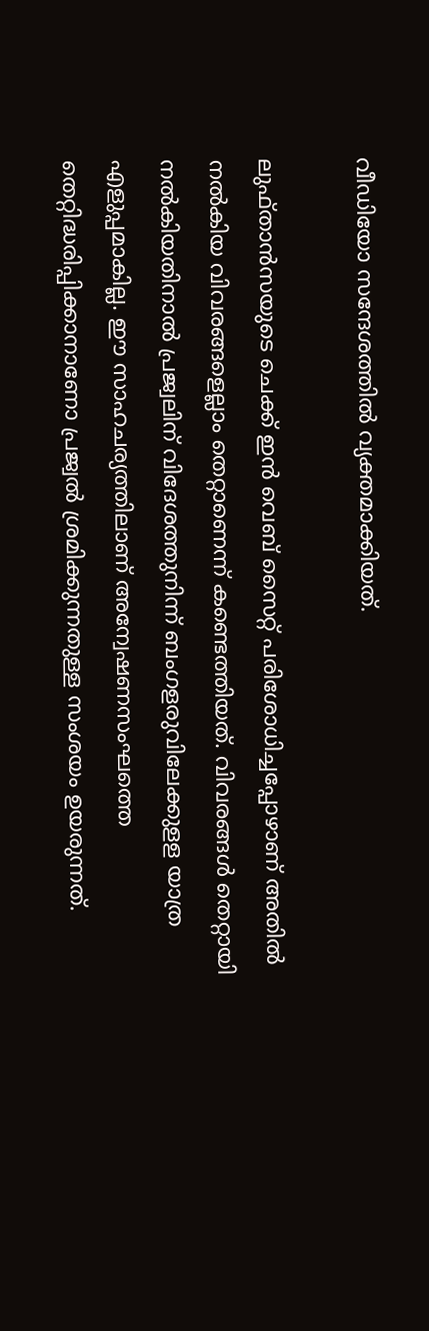വീഡിയോ സന്ദേശത്തില്‍ വ്യക്തമാക്കിയത്.

ലുഫ്താന്‍സയുടെ ചെക്ക് ഇന്‍ വെബ് സൈറ്റ് പരിശോധിച്ചപ്പോഴാണ് അതില്‍ നല്‍കിയ വിവരങ്ങളെല്ലാം തെറ്റാണെന്ന് കണ്ടെത്തിയത്. വിവരങ്ങള്‍ തെറ്റായി നല്‍കിയതിനാല്‍ പ്രജ്വലിന് വിദേശത്തുനിന്ന് ബംഗളരുവിലേക്കുളള യാത്ര എളുപ്പമാകില്ല. ഈ സാഹചര്യത്തിലാണ് അന്വേഷണസംഘത്തെ തെറ്റിദ്ധരിപ്പിക്കാനാണോ പ്രജ്വല്‍ ശ്രമിക്കുന്നതുള്ള സംശയം ഉയരുന്നത്.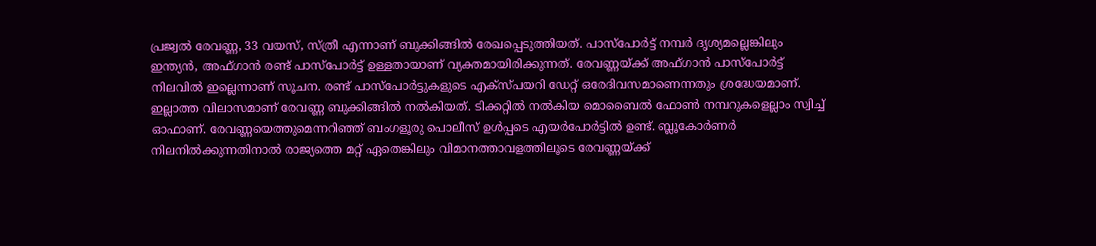പ്രജ്വല്‍ രേവണ്ണ, 33 വയസ്, സ്ത്രീ എന്നാണ് ബുക്കിങ്ങില്‍ രേഖപ്പെടുത്തിയത്. പാസ്‌പോര്‍ട്ട് നമ്പര്‍ ദൃശ്യമല്ലെങ്കിലും ഇന്ത്യന്‍, അഫ്ഗാന്‍ രണ്ട് പാസ്‌പോര്‍ട്ട് ഉള്ളതായാണ് വ്യക്തമായിരിക്കുന്നത്. രേവണ്ണയ്ക്ക് അഫ്ഗാന്‍ പാസ്‌പോര്‍ട്ട് നിലവില്‍ ഇല്ലെന്നാണ് സൂചന. രണ്ട് പാസ്‌പോര്‍ട്ടുകളുടെ എക്‌സ്പയറി ഡേറ്റ് ഒരേദിവസമാണെന്നതും ശ്രദ്ധേയമാണ്. ഇല്ലാത്ത വിലാസമാണ് രേവണ്ണ ബുക്കിങ്ങില്‍ നല്‍കിയത്. ടിക്കറ്റില്‍ നല്‍കിയ മൊബൈല്‍ ഫോണ്‍ നമ്പറുകളെല്ലാം സ്വിച്ച് ഓഫാണ്. രേവണ്ണയെത്തുമെന്നറിഞ്ഞ് ബംഗളൂരു പൊലീസ് ഉള്‍പ്പടെ എയര്‍പോര്‍ട്ടില്‍ ഉണ്ട്. ബ്ലൂകോര്‍ണര്‍ നിലനില്‍ക്കുന്നതിനാല്‍ രാജ്യത്തെ മറ്റ് ഏതെങ്കിലും വിമാനത്താവളത്തിലൂടെ രേവണ്ണയ്ക്ക്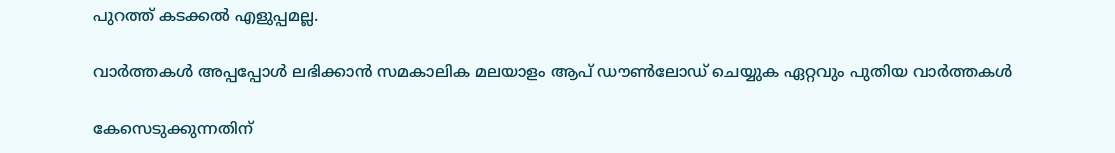പുറത്ത് കടക്കല്‍ എളുപ്പമല്ല.

വാര്‍ത്തകള്‍ അപ്പപ്പോള്‍ ലഭിക്കാന്‍ സമകാലിക മലയാളം ആപ് ഡൗണ്‍ലോഡ് ചെയ്യുക ഏറ്റവും പുതിയ വാര്‍ത്തകള്‍

കേസെടുക്കുന്നതിന്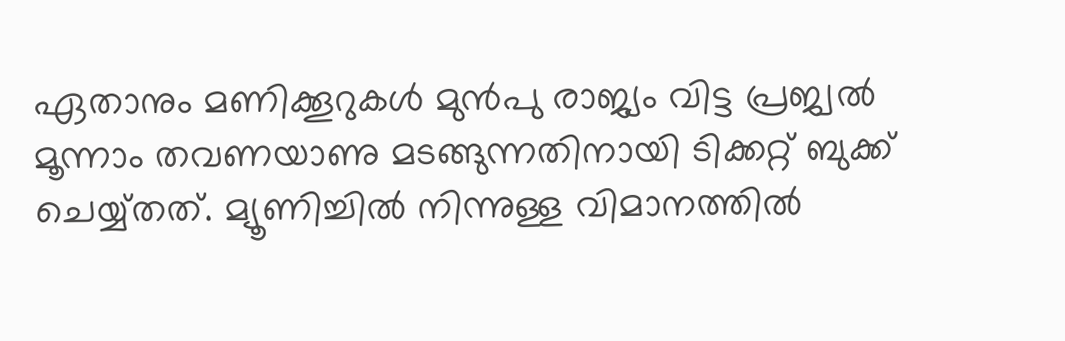ഏതാനും മണിക്കൂറുകള്‍ മുന്‍പു രാജ്യം വിട്ട പ്രജ്വല്‍ മൂന്നാം തവണയാണു മടങ്ങുന്നതിനായി ടിക്കറ്റ് ബുക്ക് ചെയ്യ്തത്. മ്യൂണിച്ചില്‍ നിന്നുള്ള വിമാനത്തില്‍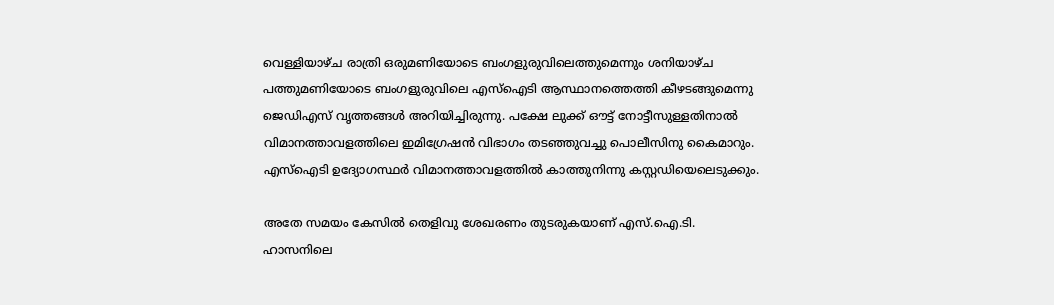വെള്ളിയാഴ്ച രാത്രി ഒരുമണിയോടെ ബംഗളുരുവിലെത്തുമെന്നും ശനിയാഴ്ച പത്തുമണിയോടെ ബംഗളുരുവിലെ എസ്‌ഐടി ആസ്ഥാനത്തെത്തി കീഴടങ്ങുമെന്നു ജെഡിഎസ് വൃത്തങ്ങള്‍ അറിയിച്ചിരുന്നു. പക്ഷേ ലുക്ക് ഔട്ട് നോട്ടീസുള്ളതിനാല്‍ വിമാനത്താവളത്തിലെ ഇമിഗ്രേഷന്‍ വിഭാഗം തടഞ്ഞുവച്ചു പൊലീസിനു കൈമാറും. എസ്‌ഐടി ഉദ്യോഗസ്ഥര്‍ വിമാനത്താവളത്തില്‍ കാത്തുനിന്നു കസ്റ്റഡിയെലെടുക്കും.

അതേ സമയം കേസില്‍ തെളിവു ശേഖരണം തുടരുകയാണ് എസ്.ഐ.ടി. ഹാസനിലെ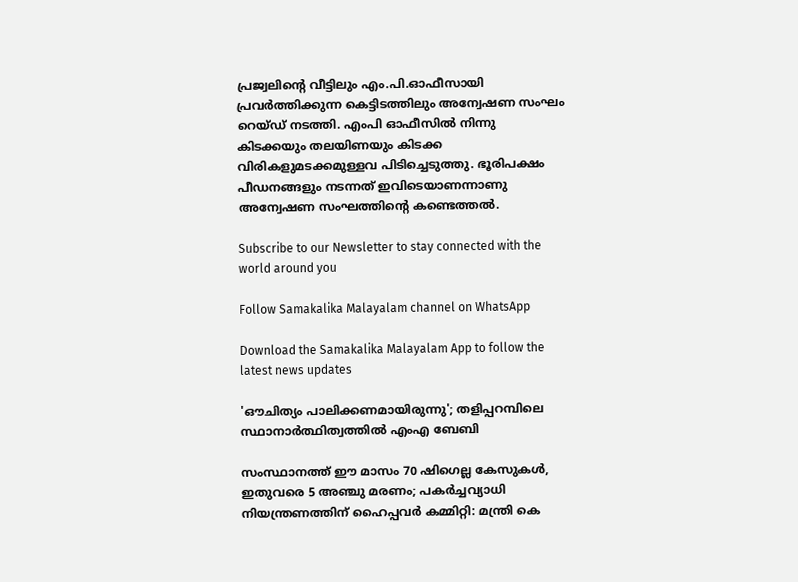പ്രജ്വലിന്റെ വീട്ടിലും എം.പി.ഓഫീസായി പ്രവര്‍ത്തിക്കുന്ന കെട്ടിടത്തിലും അന്വേഷണ സംഘം റെയ്ഡ് നടത്തി. എംപി ഓഫീസില്‍ നിന്നു കിടക്കയും തലയിണയും കിടക്ക വിരികളുമടക്കമുള്ളവ പിടിച്ചെടുത്തു. ഭൂരിപക്ഷം പീഡനങ്ങളും നടന്നത് ഇവിടെയാണന്നാണു അന്വേഷണ സംഘത്തിന്റെ കണ്ടെത്തല്‍.

Subscribe to our Newsletter to stay connected with the world around you

Follow Samakalika Malayalam channel on WhatsApp

Download the Samakalika Malayalam App to follow the latest news updates

'ഔചിത്യം പാലിക്കണമായിരുന്നു'; തളിപ്പറമ്പിലെ സ്ഥാനാര്‍ത്ഥിത്വത്തില്‍ എംഎ ബേബി

സംസ്ഥാനത്ത് ഈ മാസം 70 ഷിഗെല്ല കേസുകള്‍, ഇതുവരെ 5 അഞ്ചു മരണം; പകര്‍ച്ചവ്യാധി നിയന്ത്രണത്തിന് ഹൈപ്പവര്‍ കമ്മിറ്റി: മന്ത്രി കെ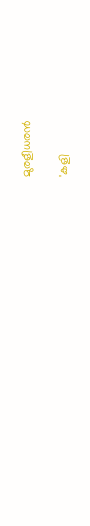മുരളീധരന്‍

'കളി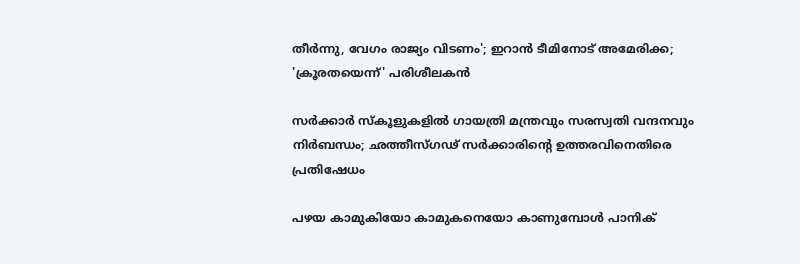തീർന്നു, വേഗം രാജ്യം വിടണം'; ഇറാൻ ടീമിനോട് അമേരിക്ക; 'ക്രൂരതയെന്ന്' പരിശീലകൻ

സർക്കാർ സ്കൂളുകളിൽ ഗായത്രി മന്ത്രവും സരസ്വതി വന്ദനവും നിർബന്ധം; ഛത്തീസ്ഗഢ് സർക്കാരിന്റെ ഉത്തരവിനെതിരെ പ്രതിഷേധം

പഴയ കാമുകിയോ കാമുകനെയോ കാണുമ്പോൾ പാനിക്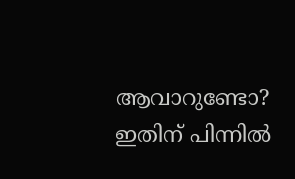ആവാറുണ്ടോ? ഇതിന് പിന്നിൽ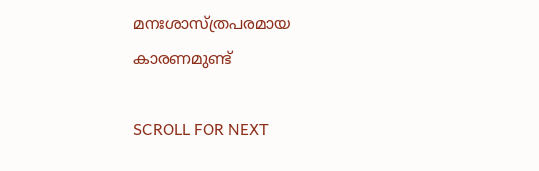മനഃശാസ്ത്രപരമായ കാരണമുണ്ട്

SCROLL FOR NEXT